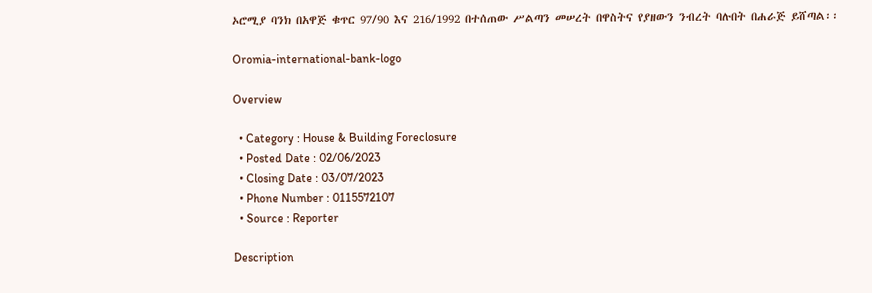ኦሮሚያ ባንክ በአዋጅ ቁጥር 97/90 እና 216/1992 በተሰጠው ሥልጣን መሠረት በዋስትና የያዘውን ንብረት ባሉበት በሐራጅ ይሸጣል፡፡

Oromia-international-bank-logo

Overview

  • Category : House & Building Foreclosure
  • Posted Date : 02/06/2023
  • Closing Date : 03/07/2023
  • Phone Number : 0115572107
  • Source : Reporter

Description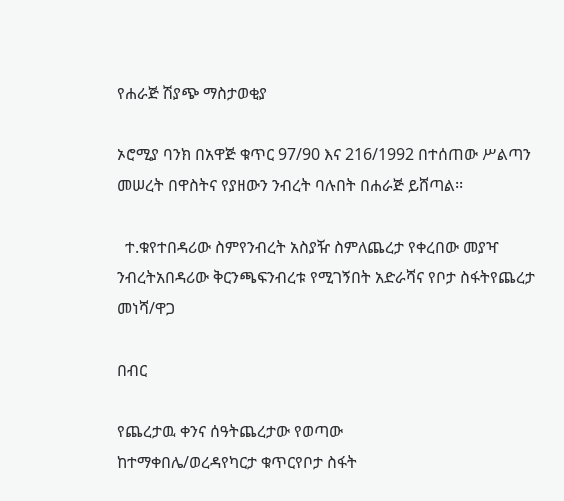የሐራጅ ሽያጭ ማስታወቂያ

ኦሮሚያ ባንክ በአዋጅ ቁጥር 97/90 እና 216/1992 በተሰጠው ሥልጣን መሠረት በዋስትና የያዘውን ንብረት ባሉበት በሐራጅ ይሸጣል፡፡

  ተ.ቁየተበዳሪው ስምየንብረት አስያዥ ስምለጨረታ የቀረበው መያዣ ንብረትአበዳሪው ቅርንጫፍንብረቱ የሚገኝበት አድራሻና የቦታ ስፋትየጨረታ መነሻ/ዋጋ

በብር

የጨረታዉ ቀንና ሰዓትጨረታው የወጣው
ከተማቀበሌ/ወረዳየካርታ ቁጥርየቦታ ስፋት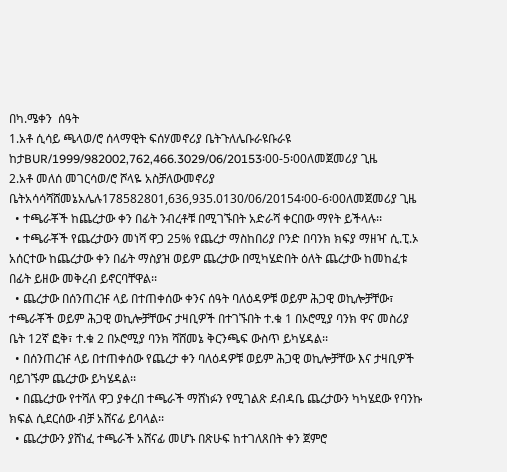በካ.ሜቀን  ሰዓት
1.አቶ ሲሳይ ጫላወ/ሮ ሰላማዊት ፍሰሃመኖሪያ ቤትጉለሌቡራዩቡራዩ ከታBUR/1999/982002,762,466.3029/06/20153፡00-5፡00ለመጀመሪያ ጊዜ
2.አቶ መለሰ መገርሳወ/ሮ ሾላዬ አስቻለውመኖሪያ ቤትአሳሳሻሸመኔአሌሉ178582801,636,935.0130/06/20154፡00-6፡00ለመጀመሪያ ጊዜ
  • ተጫራቾች ከጨረታው ቀን በፊት ንብረቶቹ በሚገኙበት አድራሻ ቀርበው ማየት ይችላሉ፡፡
  • ተጫራቾች የጨረታውን መነሻ ዋጋ 25% የጨረታ ማስከበሪያ ቦንድ በባንክ ክፍያ ማዘዣ ሲ.ፒ.ኦ አሰርተው ከጨረታው ቀን በፊት ማስያዝ ወይም ጨረታው በሚካሄድበት ዕለት ጨረታው ከመከፈቱ በፊት ይዘው መቅረብ ይኖርባቸዋል፡፡
  • ጨረታው በሰንጠረዡ ላይ በተጠቀሰው ቀንና ሰዓት ባለዕዳዎቹ ወይም ሕጋዊ ወኪሎቻቸው፣ ተጫራቾች ወይም ሕጋዊ ወኪሎቻቸውና ታዛቢዎች በተገኙበት ተ.ቁ 1 በኦሮሚያ ባንክ ዋና መስሪያ ቤት 12ኛ ፎቅ፣ ተ.ቁ 2 በኦሮሚያ ባንክ ሻሸመኔ ቅርንጫፍ ውስጥ ይካሄዳል፡፡
  • በሰንጠረዡ ላይ በተጠቀሰው የጨረታ ቀን ባለዕዳዎቹ ወይም ሕጋዊ ወኪሎቻቸው እና ታዛቢዎች ባይገኙም ጨረታው ይካሄዳል፡፡
  • በጨረታው የተሻለ ዋጋ ያቀረበ ተጫራች ማሸነፉን የሚገልጽ ደብዳቤ ጨረታውን ካካሄደው የባንኩ ክፍል ሲደርሰው ብቻ አሸናፊ ይባላል፡፡
  • ጨረታውን ያሸነፈ ተጫራች አሸናፊ መሆኑ በጽሁፍ ከተገለጸበት ቀን ጀምሮ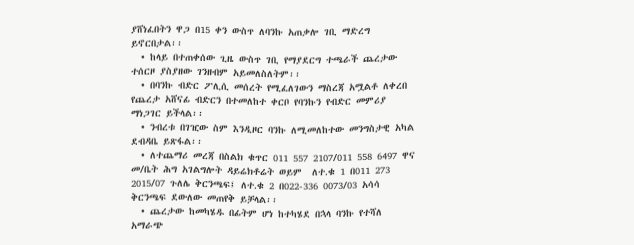ያሸነፈበትን ዋጋ በ15 ቀን ውስጥ ለባንኩ አጠቃሎ ገቢ ማድረግ ይኖርበታል፡፡
  • ከላይ በተጠቀሰው ጊዜ ውስጥ ገቢ የማያደርግ ተጫራች ጨረታው ተሰርዞ ያስያዘው ገንዘብም አይመለስለትም፡፡
  • በባንኩ ብድር ፖሊሲ መሰረት የሚፈለገውን ማስረጃ አሟልቶ ለቀረበ የጨረታ አሸናፊ ብድርን በተመለከተ ቀርቦ የባንኩን የብድር መምሪያ ማነጋገር ይችላል፡፡
  • ንብረቱ በገዢው ስም እንዲዞር ባንኩ ለሚመለከተው መንግስታዊ አካል ደብዳቤ ይጽፋል፡፡
  • ለተጨማሪ መረጃ በስልክ ቁጥር 011 557 2107/011 558 6497 ዋና መ/ቤት ሕግ አገልግሎት ዳይሬክቶሬት ወይም  ለተ.ቁ 1 በ011 273 2015/07 ጉለሌ ቅርንጫፍ፤ ለተ.ቁ 2 በ022-336 0073/03 አሳሳ ቅርንጫፍ ደውለው መጠየቅ ይቻላል፡፡
  • ጨረታው ከመካሄዱ በፊትም ሆነ ከተካሄደ በኋላ ባንኩ የተሻለ አማራጭ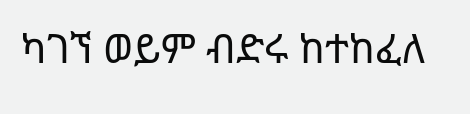ካገኘ ወይም ብድሩ ከተከፈለ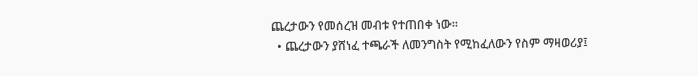ጨረታውን የመሰረዝ መብቱ የተጠበቀ ነው፡፡
  • ጨረታውን ያሸነፈ ተጫራች ለመንግስት የሚከፈለውን የስም ማዛወሪያ፤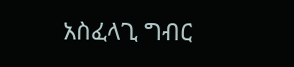አስፈላጊ ግብር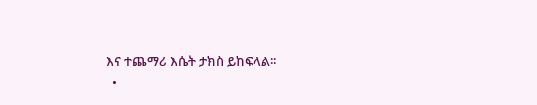እና ተጨማሪ እሴት ታክስ ይከፍላል፡፡
  •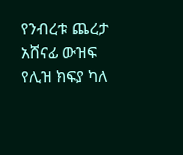የንብረቱ ጨረታ አሸናፊ ውዝፍ የሊዝ ክፍያ ካለ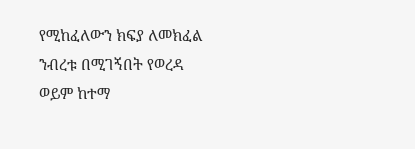የሚከፈለውን ክፍያ ለመክፈል ንብረቱ በሚገኝበት የወረዳ ወይም ከተማ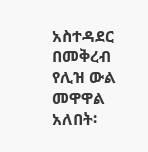አስተዳደር በመቅረብ የሊዝ ውል መዋዋል አለበት፡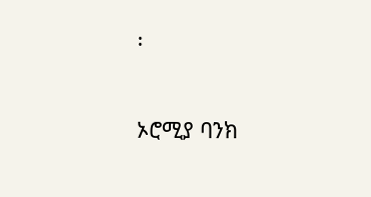፡

ኦሮሚያ ባንክ